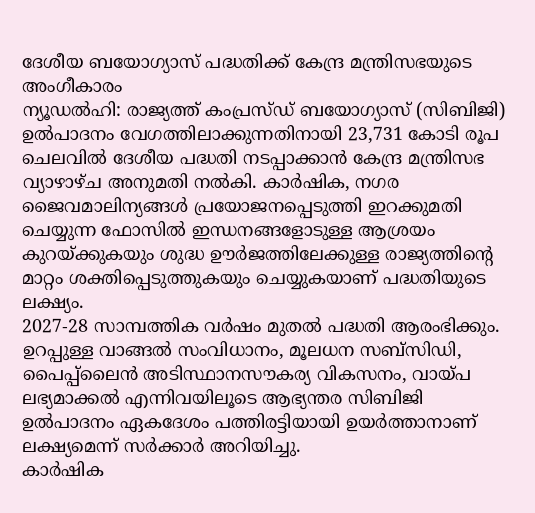ദേശീയ ബയോഗ്യാസ് പദ്ധതിക്ക് കേന്ദ്ര മന്ത്രിസഭയുടെ അംഗീകാരം
ന്യൂഡൽഹി: രാജ്യത്ത് കംപ്രസ്ഡ് ബയോഗ്യാസ് (സിബിജി) ഉൽപാദനം വേഗത്തിലാക്കുന്നതിനായി 23,731 കോടി രൂപ ചെലവിൽ ദേശീയ പദ്ധതി നടപ്പാക്കാൻ കേന്ദ്ര മന്ത്രിസഭ വ്യാഴാഴ്ച അനുമതി നൽകി. കാർഷിക, നഗര ജൈവമാലിന്യങ്ങൾ പ്രയോജനപ്പെടുത്തി ഇറക്കുമതി ചെയ്യുന്ന ഫോസിൽ ഇന്ധനങ്ങളോടുള്ള ആശ്രയം കുറയ്ക്കുകയും ശുദ്ധ ഊർജത്തിലേക്കുള്ള രാജ്യത്തിന്റെ മാറ്റം ശക്തിപ്പെടുത്തുകയും ചെയ്യുകയാണ് പദ്ധതിയുടെ ലക്ഷ്യം.
2027-28 സാമ്പത്തിക വർഷം മുതൽ പദ്ധതി ആരംഭിക്കും. ഉറപ്പുള്ള വാങ്ങൽ സംവിധാനം, മൂലധന സബ്സിഡി, പൈപ്പ്ലൈൻ അടിസ്ഥാനസൗകര്യ വികസനം, വായ്പ ലഭ്യമാക്കൽ എന്നിവയിലൂടെ ആഭ്യന്തര സിബിജി ഉൽപാദനം ഏകദേശം പത്തിരട്ടിയായി ഉയർത്താനാണ് ലക്ഷ്യമെന്ന് സർക്കാർ അറിയിച്ചു.
കാർഷിക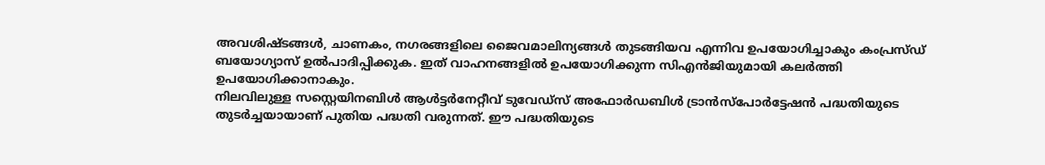അവശിഷ്ടങ്ങൾ, ചാണകം, നഗരങ്ങളിലെ ജൈവമാലിന്യങ്ങൾ തുടങ്ങിയവ എന്നിവ ഉപയോഗിച്ചാകും കംപ്രസ്ഡ് ബയോഗ്യാസ് ഉൽപാദിപ്പിക്കുക. ഇത് വാഹനങ്ങളിൽ ഉപയോഗിക്കുന്ന സിഎൻജിയുമായി കലർത്തി ഉപയോഗിക്കാനാകും.
നിലവിലുള്ള സസ്റ്റെയിനബിൾ ആൾട്ടർനേറ്റീവ് ടുവേഡ്സ് അഫോർഡബിൾ ട്രാൻസ്പോർട്ടേഷൻ പദ്ധതിയുടെ തുടർച്ചയായാണ് പുതിയ പദ്ധതി വരുന്നത്. ഈ പദ്ധതിയുടെ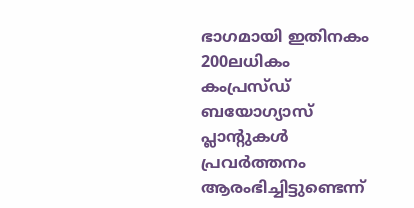ഭാഗമായി ഇതിനകം 200ലധികം കംപ്രസ്ഡ് ബയോഗ്യാസ് പ്ലാന്റുകൾ പ്രവർത്തനം ആരംഭിച്ചിട്ടുണ്ടെന്ന്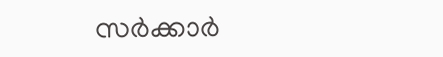സർക്കാർ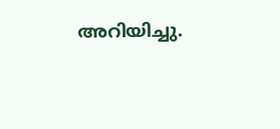അറിയിച്ചു.